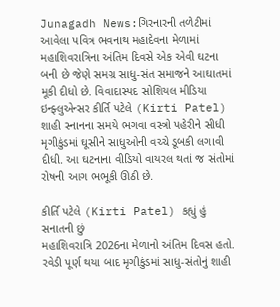Junagadh News:ગિરનારની તળેટીમાં આવેલા પવિત્ર ભવનાથ મહાદેવના મેળામાં મહાશિવરાત્રિના અંતિમ દિવસે એક એવી ઘટના બની છે જેણે સમગ્ર સાધુ-સંત સમાજને આઘાતમાં મૂકી દીધો છે. વિવાદાસ્પદ સોશિયલ મીડિયા ઇન્ફ્લુએન્સર કીર્તિ પટેલે (Kirti Patel) શાહી સ્નાનના સમયે ભગવા વસ્ત્રો પહેરીને સીધી મૃગીકુંડમાં ઘૂસીને સાધુઓની વચ્ચે ડૂબકી લગાવી દીધી. આ ઘટનાના વીડિયો વાયરલ થતાં જ સંતોમાં રોષની આગ ભભૂકી ઊઠી છે.

કીર્તિ પટેલે (Kirti Patel) કહ્યું હું સનાતની છું
મહાશિવરાત્રિ 2026ના મેળાનો અંતિમ દિવસ હતો. રવેડી પૂર્ણ થયા બાદ મૃગીકુંડમાં સાધુ-સંતોનું શાહી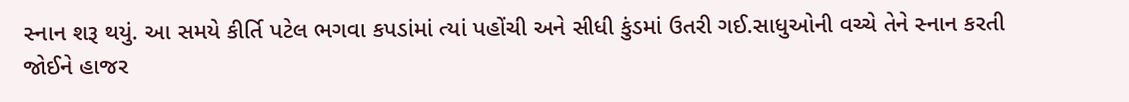સ્નાન શરૂ થયું. આ સમયે કીર્તિ પટેલ ભગવા કપડાંમાં ત્યાં પહોંચી અને સીધી કુંડમાં ઉતરી ગઈ.સાધુઓની વચ્ચે તેને સ્નાન કરતી જોઈને હાજર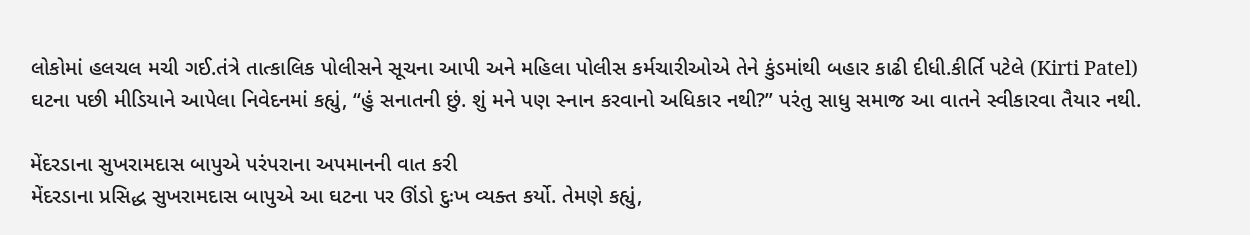લોકોમાં હલચલ મચી ગઈ.તંત્રે તાત્કાલિક પોલીસને સૂચના આપી અને મહિલા પોલીસ કર્મચારીઓએ તેને કુંડમાંથી બહાર કાઢી દીધી.કીર્તિ પટેલે (Kirti Patel) ઘટના પછી મીડિયાને આપેલા નિવેદનમાં કહ્યું, “હું સનાતની છું. શું મને પણ સ્નાન કરવાનો અધિકાર નથી?” પરંતુ સાધુ સમાજ આ વાતને સ્વીકારવા તૈયાર નથી.

મેંદરડાના સુખરામદાસ બાપુએ પરંપરાના અપમાનની વાત કરી
મેંદરડાના પ્રસિદ્ધ સુખરામદાસ બાપુએ આ ઘટના પર ઊંડો દુઃખ વ્યક્ત કર્યો. તેમણે કહ્યું,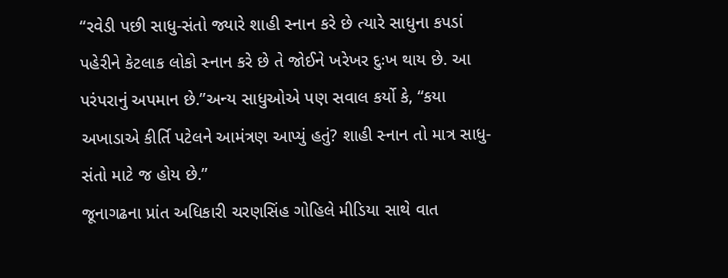“રવેડી પછી સાધુ-સંતો જ્યારે શાહી સ્નાન કરે છે ત્યારે સાધુના કપડાં પહેરીને કેટલાક લોકો સ્નાન કરે છે તે જોઈને ખરેખર દુઃખ થાય છે. આ પરંપરાનું અપમાન છે.”અન્ય સાધુઓએ પણ સવાલ કર્યો કે, “કયા અખાડાએ કીર્તિ પટેલને આમંત્રણ આપ્યું હતું? શાહી સ્નાન તો માત્ર સાધુ-સંતો માટે જ હોય છે.”
જૂનાગઢના પ્રાંત અધિકારી ચરણસિંહ ગોહિલે મીડિયા સાથે વાત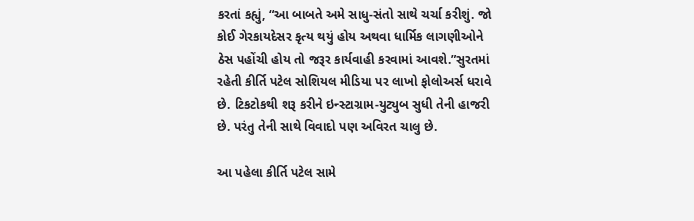કરતાં કહ્યું, “આ બાબતે અમે સાધુ-સંતો સાથે ચર્ચા કરીશું. જો કોઈ ગેરકાયદેસર કૃત્ય થયું હોય અથવા ધાર્મિક લાગણીઓને ઠેસ પહોંચી હોય તો જરૂર કાર્યવાહી કરવામાં આવશે.”સુરતમાં રહેતી કીર્તિ પટેલ સોશિયલ મીડિયા પર લાખો ફોલોઅર્સ ધરાવે છે. ટિકટોકથી શરૂ કરીને ઇન્સ્ટાગ્રામ-યુટ્યુબ સુધી તેની હાજરી છે. પરંતુ તેની સાથે વિવાદો પણ અવિરત ચાલુ છે.

આ પહેલા કીર્તિ પટેલ સામે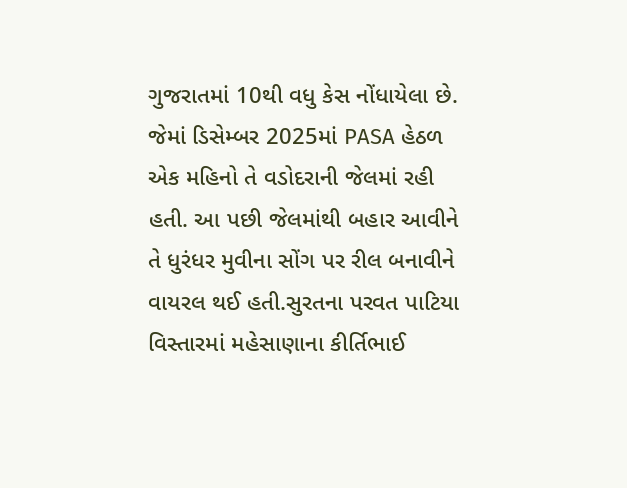ગુજરાતમાં 10થી વધુ કેસ નોંધાયેલા છે. જેમાં ડિસેમ્બર 2025માં PASA હેઠળ એક મહિનો તે વડોદરાની જેલમાં રહી હતી. આ પછી જેલમાંથી બહાર આવીને તે ધુરંધર મુવીના સોંગ પર રીલ બનાવીને વાયરલ થઈ હતી.સુરતના પરવત પાટિયા વિસ્તારમાં મહેસાણાના કીર્તિભાઈ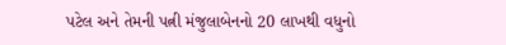પટેલ અને તેમની પત્ની મંજુલાબેનનો 20 લાખથી વધુનો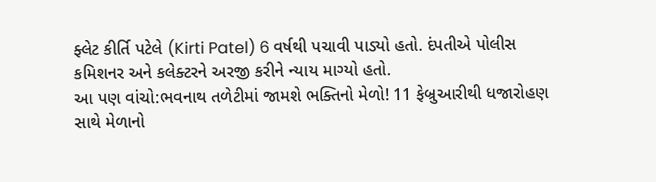ફ્લેટ કીર્તિ પટેલે (Kirti Patel) 6 વર્ષથી પચાવી પાડ્યો હતો. દંપતીએ પોલીસ કમિશનર અને કલેક્ટરને અરજી કરીને ન્યાય માગ્યો હતો.
આ પણ વાંચો:ભવનાથ તળેટીમાં જામશે ભક્તિનો મેળો! 11 ફેબ્રુઆરીથી ધજારોહણ સાથે મેળાનો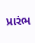પ્રારંભ